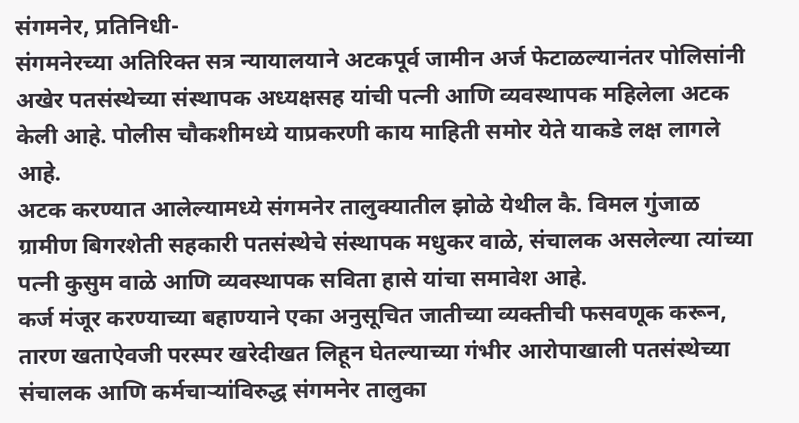संगमनेर, प्रतिनिधी-
संगमनेरच्या अतिरिक्त सत्र न्यायालयाने अटकपूर्व जामीन अर्ज फेटाळल्यानंतर पोलिसांनी अखेर पतसंस्थेच्या संस्थापक अध्यक्षसह यांची पत्नी आणि व्यवस्थापक महिलेला अटक केली आहे. पोलीस चौकशीमध्ये याप्रकरणी काय माहिती समोर येते याकडे लक्ष लागले आहे.
अटक करण्यात आलेल्यामध्ये संगमनेर तालुक्यातील झोळे येथील कै. विमल गुंजाळ ग्रामीण बिगरशेती सहकारी पतसंस्थेचे संस्थापक मधुकर वाळे, संचालक असलेल्या त्यांच्या पत्नी कुसुम वाळे आणि व्यवस्थापक सविता हासे यांचा समावेश आहे.
कर्ज मंजूर करण्याच्या बहाण्याने एका अनुसूचित जातीच्या व्यक्तीची फसवणूक करून, तारण खताऐवजी परस्पर खरेदीखत लिहून घेतल्याच्या गंभीर आरोपाखाली पतसंस्थेच्या संचालक आणि कर्मचाऱ्यांविरुद्ध संगमनेर तालुका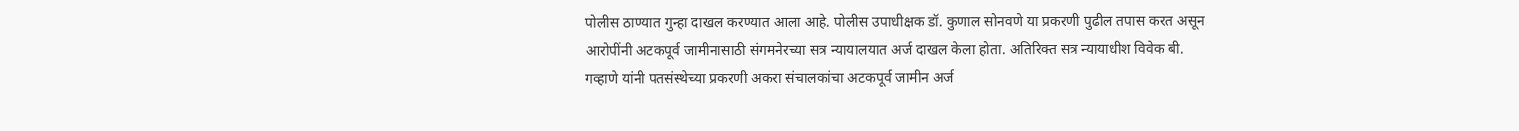पोलीस ठाण्यात गुन्हा दाखल करण्यात आला आहे. पोलीस उपाधीक्षक डॉ. कुणाल सोनवणे या प्रकरणी पुढील तपास करत असून आरोपींनी अटकपूर्व जामीनासाठी संगमनेरच्या सत्र न्यायालयात अर्ज दाखल केला होता. अतिरिक्त सत्र न्यायाधीश विवेक बी. गव्हाणे यांनी पतसंस्थेच्या प्रकरणी अकरा संचालकांचा अटकपूर्व जामीन अर्ज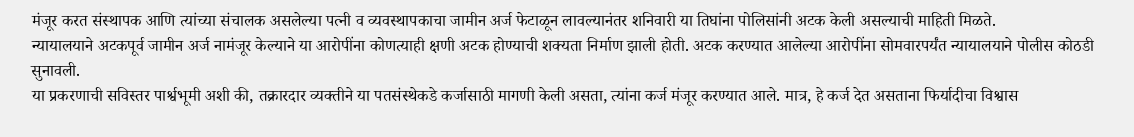मंजूर करत संस्थापक आणि त्यांच्या संचालक असलेल्या पत्नी व व्यवस्थापकाचा जामीन अर्ज फेटाळून लावल्यानंतर शनिवारी या तिघांना पोलिसांनी अटक केली असल्याची माहिती मिळते.
न्यायालयाने अटकपूर्व जामीन अर्ज नामंजूर केल्याने या आरोपींना कोणत्याही क्षणी अटक होण्याची शक्यता निर्माण झाली होती. अटक करण्यात आलेल्या आरोपींना सोमवारपर्यंत न्यायालयाने पोलीस कोठडी सुनावली.
या प्रकरणाची सविस्तर पार्श्वभूमी अशी की, तक्रारदार व्यक्तीने या पतसंस्थेकडे कर्जासाठी मागणी केली असता, त्यांना कर्ज मंजूर करण्यात आले. मात्र, हे कर्ज देत असताना फिर्यादीचा विश्वास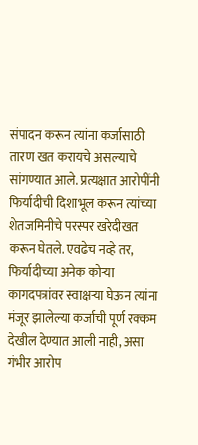संपादन करून त्यांना कर्जासाठी तारण खत करायचे असल्याचे सांगण्यात आले. प्रत्यक्षात आरोपींनी फिर्यादीची दिशाभूल करून त्यांच्या शेतजमिनीचे परस्पर खरेदीखत करून घेतले. एवढेच नव्हे तर, फिर्यादीच्या अनेक कोऱ्या कागदपत्रांवर स्वाक्षऱ्या घेऊन त्यांना मंजूर झालेल्या कर्जाची पूर्ण रक्कम देखील देण्यात आली नाही, असा गंभीर आरोप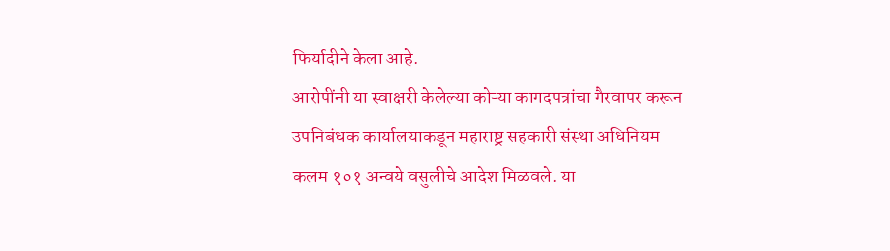फिर्यादीने केला आहे.
आरोपींनी या स्वाक्षरी केलेल्या कोऱ्या कागदपत्रांचा गैरवापर करून उपनिबंधक कार्यालयाकडून महाराष्ट्र सहकारी संस्था अधिनियम कलम १०१ अन्वये वसुलीचे आदेश मिळवले. या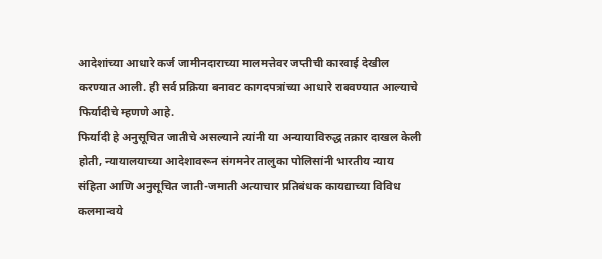आदेशांच्या आधारे कर्ज जामीनदाराच्या मालमत्तेवर जप्तीची कारवाई देखील करण्यात आली. ही सर्व प्रक्रिया बनावट कागदपत्रांच्या आधारे राबवण्यात आल्याचे फिर्यादीचे म्हणणे आहे.
फिर्यादी हे अनुसूचित जातीचे असल्याने त्यांनी या अन्यायाविरुद्ध तक्रार दाखल केली होती, न्यायालयाच्या आदेशावरून संगमनेर तालुका पोलिसांनी भारतीय न्याय संहिता आणि अनुसूचित जाती-जमाती अत्याचार प्रतिबंधक कायद्याच्या विविध कलमान्वये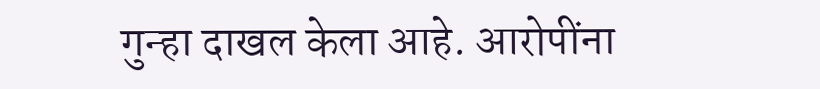गुन्हा दाखल केला आहे. आरोपींना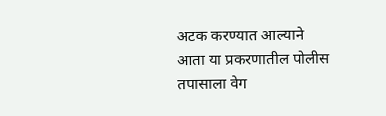अटक करण्यात आल्याने आता या प्रकरणातील पोलीस तपासाला वेग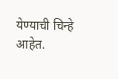येण्याची चिन्हे आहेत.